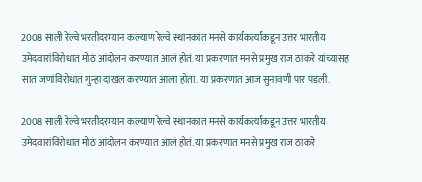2008 साली रेल्वे भरतीदरम्यान कल्याण रेल्वे स्थानकात मनसे कार्यकर्त्यांकडून उत्तर भारतीय उमेदवारांविरोधात मोठं आंदोलन करण्यात आलं होतं. या प्रकरणात मनसे प्रमुख राज ठाकरे यांच्यासह सात जणांविरोधात गुन्हा दाखल करण्यात आला होता. या प्रकरणात आज सुनावणी पार पडली.

2008 साली रेल्वे भरतीदरम्यान कल्याण रेल्वे स्थानकात मनसे कार्यकर्त्यांकडून उत्तर भारतीय उमेदवारांविरोधात मोठं आंदोलन करण्यात आलं होतं. या प्रकरणात मनसे प्रमुख राज ठाकरे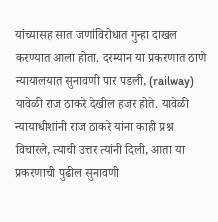यांच्यासह सात जणांविरोधात गुन्हा दाखल करण्यात आला होता. दरम्यान या प्रकरणात ठाणे न्यायालयात सुनावणी पार पडली, (railway) यावेळी राज ठाकरे देखील हजर होते. यावेळी न्यायाधीशांनी राज ठाकरे यांना काही प्रश्न विचारले, त्याची उत्तर त्यांनी दिली, आता या प्रकरणाची पुढील सुनावणी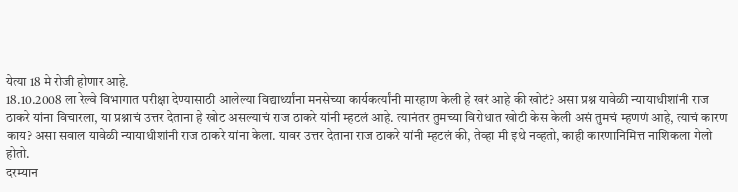येत्या 18 मे रोजी होणार आहे.
18.10.2008 ला रेल्वे विभागात परीक्षा देण्यासाठी आलेल्या विद्यार्थ्यांना मनसेच्या कार्यकर्त्यांनी मारहाण केली हे खरं आहे की खोटं? असा प्रश्न यावेळी न्यायाधीशांनी राज ठाकरे यांना विचारला, या प्रश्नाचं उत्तर देताना हे खोट असल्याचं राज ठाकरे यांनी म्हटलं आहे. त्यानंतर तुमच्या विरोधात खोटी केस केली असं तुमचं म्हणणं आहे, त्याचं कारण काय? असा सवाल यावेळी न्यायाधीशांनी राज ठाकरे यांना केला. यावर उत्तर देताना राज ठाकरे यांनी म्हटलं की, तेव्हा मी इथे नव्हतो, काही कारणानिमित्त नाशिकला गेलो होतो.
दरम्यान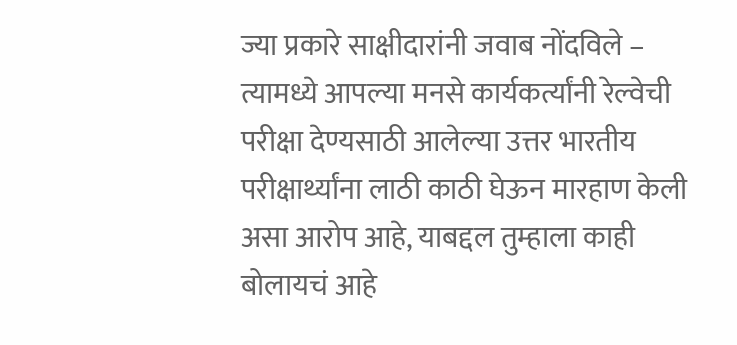ज्या प्रकारे साक्षीदारांनी जवाब नोंदविले – त्यामध्ये आपल्या मनसे कार्यकर्त्यांनी रेल्वेची परीक्षा देण्यसाठी आलेल्या उत्तर भारतीय परीक्षार्थ्यांना लाठी काठी घेऊन मारहाण केली असा आरोप आहे, याबद्दल तुम्हाला काही बोलायचं आहे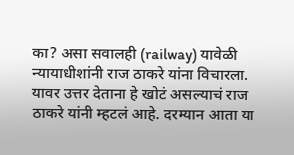का? असा सवालही (railway) यावेळी न्यायाधीशांनी राज ठाकरे यांना विचारला. यावर उत्तर देताना हे खोटं असल्याचं राज ठाकरे यांनी म्हटलं आहे. दरम्यान आता या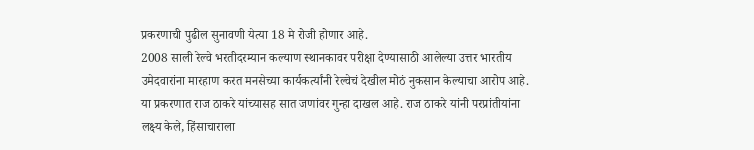प्रकरणाची पुढील सुनावणी येत्या 18 मे रोजी होणार आहे.
2008 साली रेल्वे भरतीदरम्यान कल्याण स्थानकावर परीक्षा देण्यासाठी आलेल्या उत्तर भारतीय उमेदवारांना मारहाण करत मनसेच्या कार्यकर्त्यांनी रेल्वेचं देखील मोठं नुकसान केल्याचा आरोप आहे. या प्रकरणात राज ठाकरे यांच्यासह सात जणांवर गुन्हा दाखल आहे. राज ठाकरे यांनी परप्रांतीयांना लक्ष्य केले, हिंसाचाराला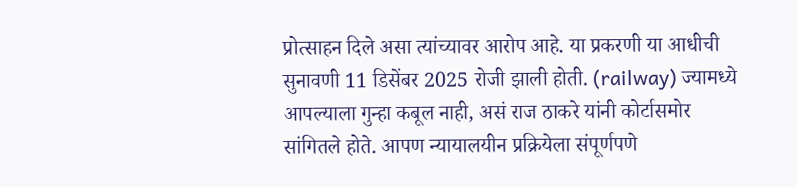प्रोत्साहन दिले असा त्यांच्यावर आरोप आहे. या प्रकरणी या आधीची सुनावणी 11 डिसेंबर 2025 रोजी झाली होती. (railway) ज्यामध्ये आपल्याला गुन्हा कबूल नाही, असं राज ठाकरे यांनी कोर्टासमोर सांगितले होते. आपण न्यायालयीन प्रक्रियेला संपूर्णपणे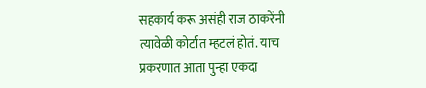सहकार्य करू असंही राज ठाकरेंनी त्यावेळी कोर्टात म्हटलं होतं. याच प्रकरणात आता पुन्हा एकदा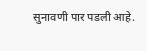सुनावणी पार पडली आहे.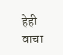हेही वाचा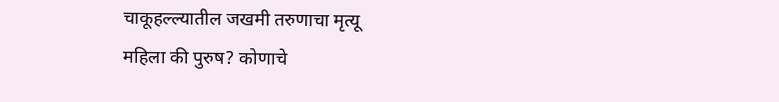चाकूहल्ल्यातील जखमी तरुणाचा मृत्यू
महिला की पुरुष? कोणाचे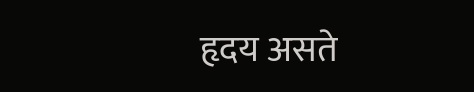हृदय असते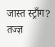जास्त स्ट्राँग? तज्ज्ञ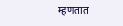म्हणतात